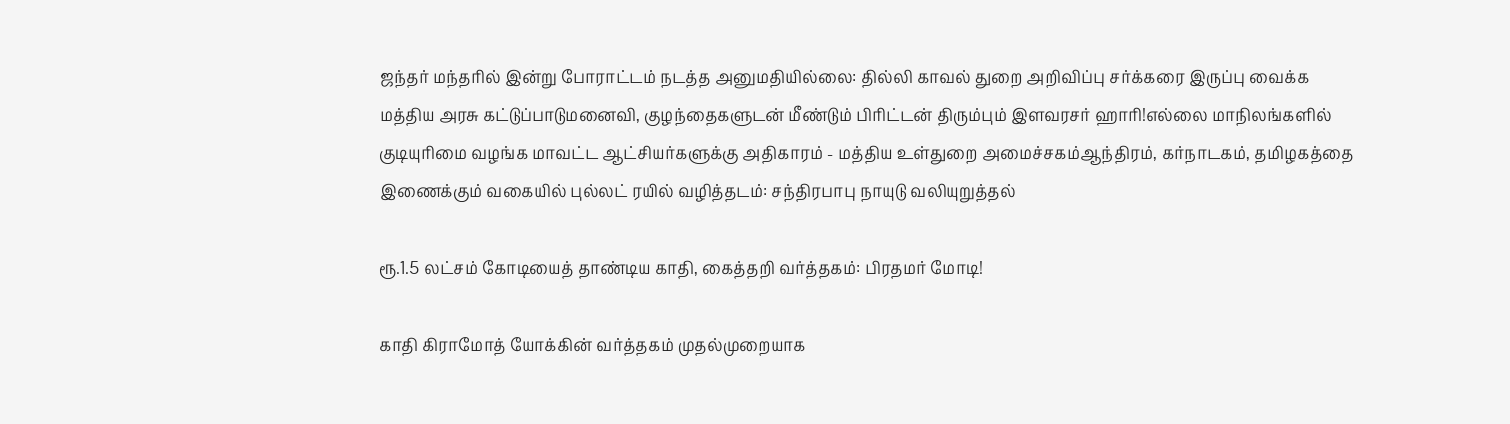ஜந்தர் மந்தரில் இன்று போராட்டம் நடத்த அனுமதியில்லை: தில்லி காவல் துறை அறிவிப்பு சர்க்கரை இருப்பு வைக்க மத்திய அரசு கட்டுப்பாடுமனைவி, குழந்தைகளுடன் மீண்டும் பிரிட்டன் திரும்பும் இளவரசர் ஹாரி!எல்லை மாநிலங்களில் குடியுரிமை வழங்க மாவட்ட ஆட்சியர்களுக்கு அதிகாரம் - மத்திய உள்துறை அமைச்சகம்ஆந்திரம், கர்நாடகம், தமிழகத்தை இணைக்கும் வகையில் புல்லட் ரயில் வழித்தடம்: சந்திரபாபு நாயுடு வலியுறுத்தல்

ரூ.1.5 லட்சம் கோடியைத் தாண்டிய காதி, கைத்தறி வர்த்தகம்: பிரதமர் மோடி!

காதி கிராமோத் யோக்கின் வர்த்தகம் முதல்முறையாக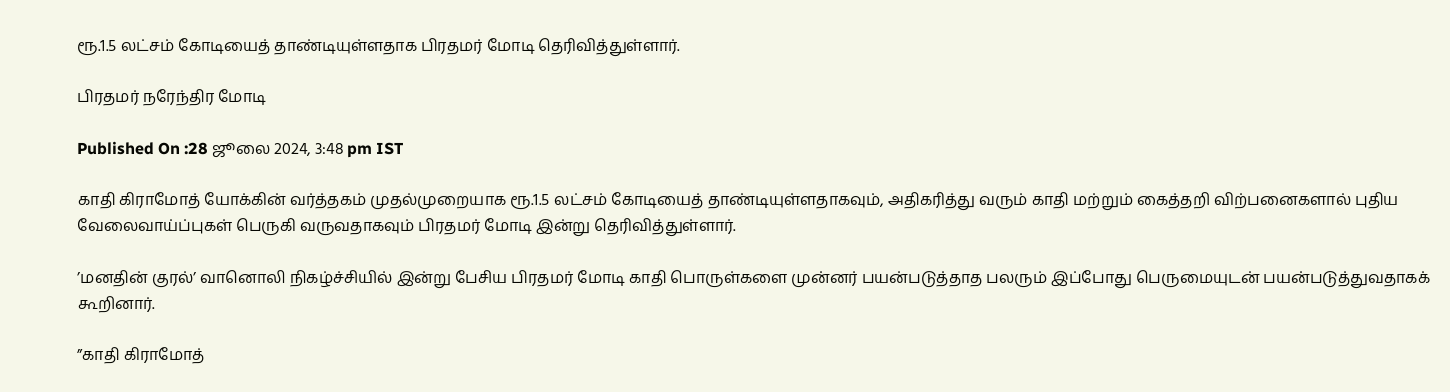ரூ.1.5 லட்சம் கோடியைத் தாண்டியுள்ளதாக பிரதமர் மோடி தெரிவித்துள்ளார்.

பிரதமர் நரேந்திர மோடி

Published On :28 ஜூலை 2024, 3:48 pm IST

காதி கிராமோத் யோக்கின் வர்த்தகம் முதல்முறையாக ரூ.1.5 லட்சம் கோடியைத் தாண்டியுள்ளதாகவும், அதிகரித்து வரும் காதி மற்றும் கைத்தறி விற்பனைகளால் புதிய வேலைவாய்ப்புகள் பெருகி வருவதாகவும் பிரதமர் மோடி இன்று தெரிவித்துள்ளார்.

’மனதின் குரல்’ வானொலி நிகழ்ச்சியில் இன்று பேசிய பிரதமர் மோடி காதி பொருள்களை முன்னர் பயன்படுத்தாத பலரும் இப்போது பெருமையுடன் பயன்படுத்துவதாகக் கூறினார்.

”காதி கிராமோத்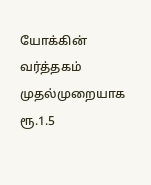யோக்கின் வர்த்தகம் முதல்முறையாக ரூ.1.5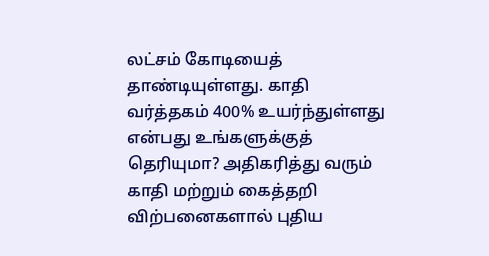லட்சம் கோடியைத் தாண்டியுள்ளது. காதி வர்த்தகம் 400% உயர்ந்துள்ளது என்பது உங்களுக்குத் தெரியுமா? அதிகரித்து வரும் காதி மற்றும் கைத்தறி விற்பனைகளால் புதிய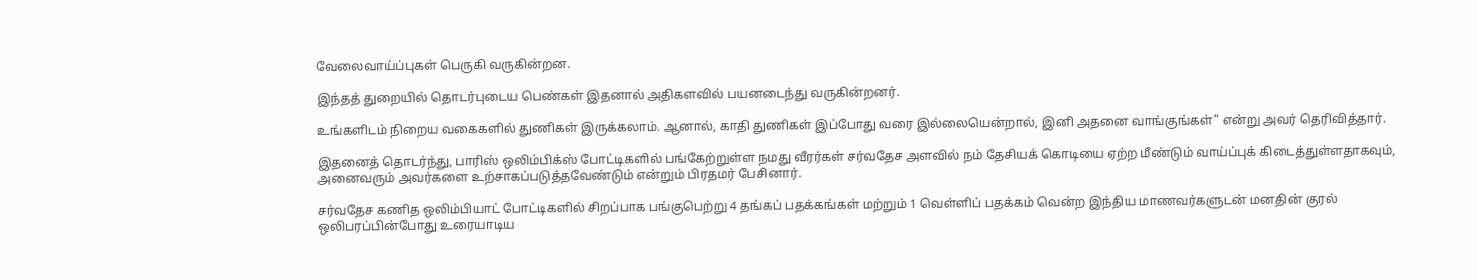வேலைவாய்ப்புகள் பெருகி வருகின்றன.

இந்தத் துறையில் தொடர்புடைய பெண்கள் இதனால் அதிகளவில் பயனடைந்து வருகின்றனர்.

உங்களிடம் நிறைய வகைகளில் துணிகள் இருக்கலாம். ஆனால், காதி துணிகள் இப்போது வரை இல்லையென்றால், இனி அதனை வாங்குங்கள்” என்று அவர் தெரிவித்தார்.

இதனைத் தொடர்ந்து, பாரிஸ் ஒலிம்பிக்ஸ் போட்டிகளில் பங்கேற்றுள்ள நமது வீரர்கள் சர்வதேச அளவில் நம் தேசியக் கொடியை ஏற்ற மீண்டும் வாய்ப்புக் கிடைத்துள்ளதாகவும், அனைவரும் அவர்களை உற்சாகப்படுத்தவேண்டும் என்றும் பிரதமர் பேசினார்.

சர்வதேச கணித ஒலிம்பியாட் போட்டிகளில் சிறப்பாக பங்குபெற்று 4 தங்கப் பதக்கங்கள் மற்றும் 1 வெள்ளிப் பதக்கம் வென்ற இந்திய மாணவர்களுடன் மனதின் குரல் ஒலிபரப்பின்போது உரையாடிய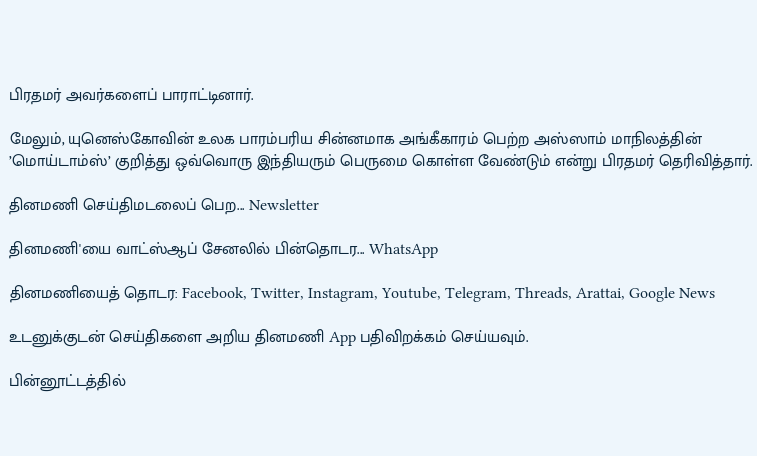பிரதமர் அவர்களைப் பாராட்டினார்.

மேலும், யுனெஸ்கோவின் உலக பாரம்பரிய சின்னமாக அங்கீகாரம் பெற்ற அஸ்ஸாம் மாநிலத்தின் ’மொய்டாம்ஸ்’ குறித்து ஒவ்வொரு இந்தியரும் பெருமை கொள்ள வேண்டும் என்று பிரதமர் தெரிவித்தார்.

தினமணி செய்திமடலைப் பெற... Newsletter

தினமணி'யை வாட்ஸ்ஆப் சேனலில் பின்தொடர... WhatsApp

தினமணியைத் தொடர: Facebook, Twitter, Instagram, Youtube, Telegram, Threads, Arattai, Google News

உடனுக்குடன் செய்திகளை அறிய தினமணி App பதிவிறக்கம் செய்யவும்.

பின்னூட்டத்தில்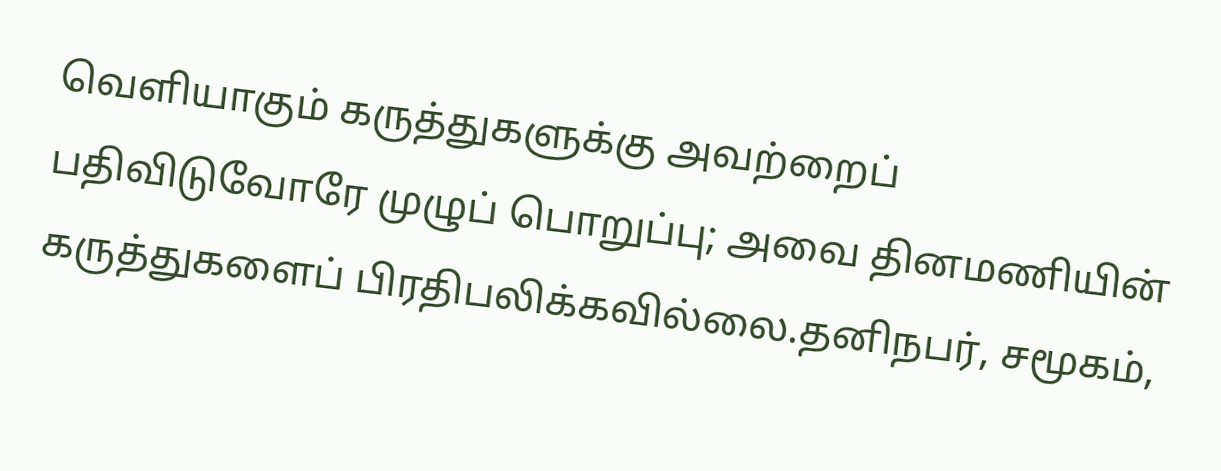வெளியாகும் கருத்துகளுக்கு அவற்றைப் பதிவிடுவோரே முழுப் பொறுப்பு; அவை தினமணியின் கருத்துகளைப் பிரதிபலிக்கவில்லை.தனிநபர், சமூகம்,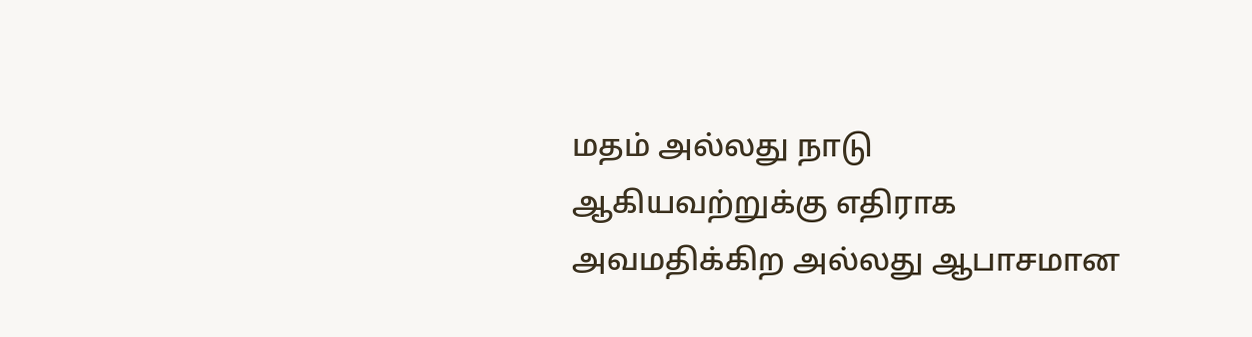மதம் அல்லது நாடு ஆகியவற்றுக்கு எதிராக அவமதிக்கிற அல்லது ஆபாசமான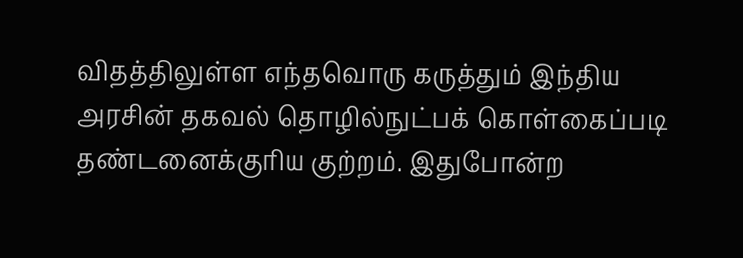விதத்திலுள்ள எந்தவொரு கருத்தும் இந்திய அரசின் தகவல் தொழில்நுட்பக் கொள்கைப்படி தண்டனைக்குரிய குற்றம். இதுபோன்ற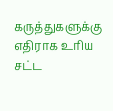கருத்துகளுக்கு எதிராக உரிய சட்ட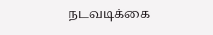நடவடிக்கை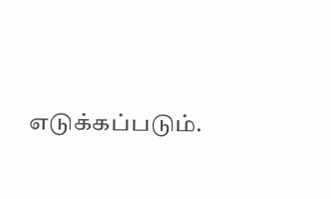எடுக்கப்படும்.